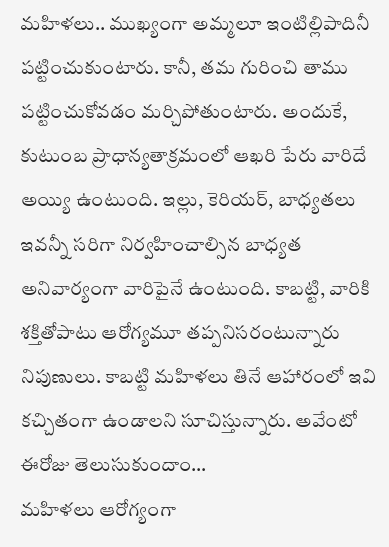మహిళలు.. ముఖ్యంగా అమ్మలూ ఇంటిల్లిపాదినీ పట్టించుకుంటారు. కానీ, తమ గురించి తాము పట్టించుకోవడం మర్చిపోతుంటారు. అందుకే, కుటుంబ ప్రాధాన్యతాక్రమంలో ఆఖరి పేరు వారిదే అయ్యి ఉంటుంది. ఇల్లు, కెరియర్, బాధ్యతలు ఇవన్నీ సరిగా నిర్వహించాల్సిన బాధ్యత అనివార్యంగా వారిపైనే ఉంటుంది. కాబట్టి, వారికి శక్తితోపాటు ఆరోగ్యమూ తప్పనిసరంటున్నారు నిపుణులు. కాబట్టి మహిళలు తినే ఆహారంలో ఇవి కచ్చితంగా ఉండాలని సూచిస్తున్నారు. అవేంటో ఈరోజు తెలుసుకుందాం…
మహిళలు ఆరోగ్యంగా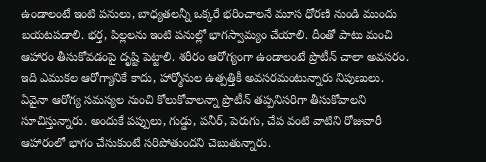ఉండాలంటే ఇంటి పనులు, బాధ్యతలన్నీ ఒక్కరే భరించాలనే మూస ధోరణి నుండి ముందు బయటపడాలి. భర్త, పిల్లలను ఇంటి పనుల్లో భాగస్వామ్యం చేయాలి. దీంతో పాటు మంచి ఆహారం తీసుకోవడంపై దృష్టి పెట్టాలి. శరీరం ఆరోగ్యంగా ఉండాలంటే ప్రొటీన్ చాలా అవసరం. ఇది ఎముకల ఆరోగ్యానికే కాదు, హార్మోనుల ఉత్పత్తికీ అవసరమంటున్నారు నిపుణులు. ఏవైనా ఆరోగ్య సమస్యల నుంచి కోలుకోవాలన్నా ప్రొటీన్ తప్పనిసరిగా తీసుకోవాలని సూచిస్తున్నారు. అందుకే పప్పులు, గుడ్డు, పనీర్, పెరుగు, చేప వంటి వాటిని రోజువారీ ఆహారంలో భాగం చేసుకుంటే సరిపోతుందని చెబుతున్నారు.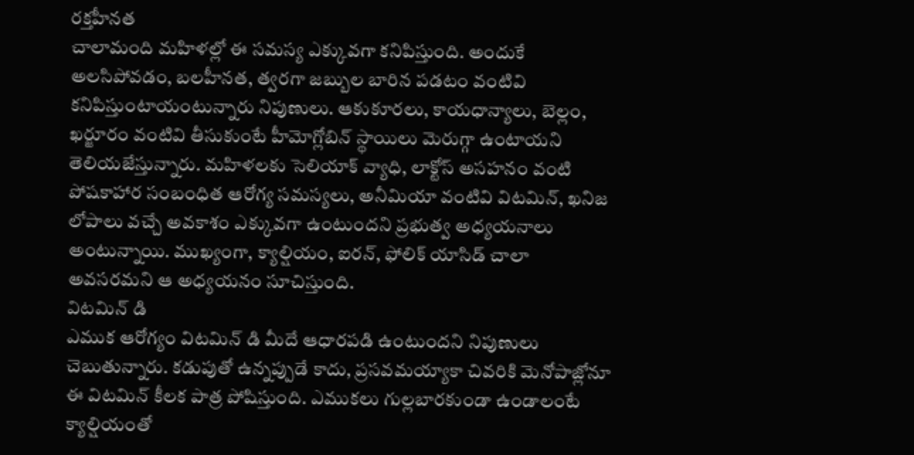రక్తహీనత
చాలామంది మహిళల్లో ఈ సమస్య ఎక్కువగా కనిపిస్తుంది. అందుకే అలసిపోవడం, బలహీనత, త్వరగా జబ్బుల బారిన పడటం వంటివి కనిపిస్తుంటాయంటున్నారు నిపుణులు. ఆకుకూరలు, కాయధాన్యాలు, బెల్లం, ఖర్జూరం వంటివి తీసుకుంటే హీమోగ్లోబిన్ స్థాయిలు మెరుగ్గా ఉంటాయని తెలియజేస్తున్నారు. మహిళలకు సెలియాక్ వ్యాధి, లాక్టోస్ అసహనం వంటి పోషకాహార సంబంధిత ఆరోగ్య సమస్యలు, అనీమియా వంటివి విటమిన్, ఖనిజ లోపాలు వచ్చే అవకాశం ఎక్కువగా ఉంటుందని ప్రభుత్వ అధ్యయనాలు అంటున్నాయి. ముఖ్యంగా, క్యాల్షియం, ఐరన్, ఫోలిక్ యాసిడ్ చాలా అవసరమని ఆ అధ్యయనం సూచిస్తుంది.
విటమిన్ డి
ఎముక ఆరోగ్యం విటమిన్ డి మీదే ఆధారపడి ఉంటుందని నిపుణులు చెబుతున్నారు. కడుపుతో ఉన్నప్పుడే కాదు, ప్రసవమయ్యాకా చివరికి మెనోపాజ్లోనూ ఈ విటమిన్ కీలక పాత్ర పోషిస్తుంది. ఎముకలు గుల్లబారకుండా ఉండాలంటే క్యాల్షియంతో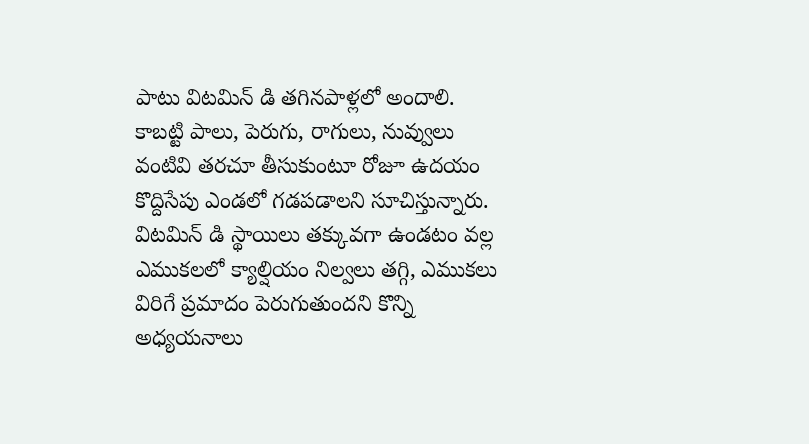పాటు విటమిన్ డి తగినపాళ్లలో అందాలి. కాబట్టి పాలు, పెరుగు, రాగులు, నువ్వులు వంటివి తరచూ తీసుకుంటూ రోజూ ఉదయం కొద్దిసేపు ఎండలో గడపడాలని సూచిస్తున్నారు. విటమిన్ డి స్థాయిలు తక్కువగా ఉండటం వల్ల ఎముకలలో క్యాల్షియం నిల్వలు తగ్గి, ఎముకలు విరిగే ప్రమాదం పెరుగుతుందని కొన్ని అధ్యయనాలు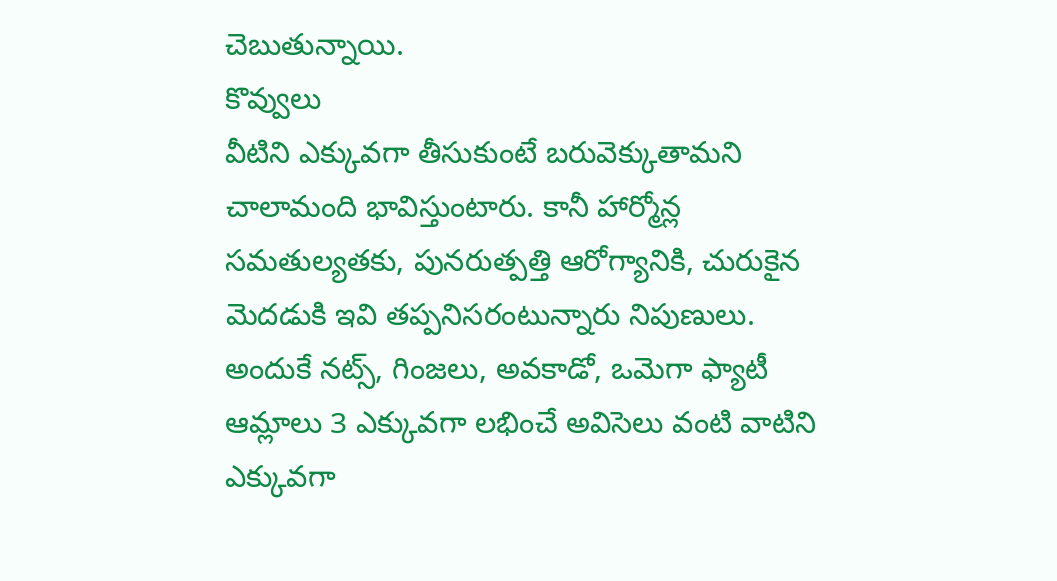చెబుతున్నాయి.
కొవ్వులు
వీటిని ఎక్కువగా తీసుకుంటే బరువెక్కుతామని చాలామంది భావిస్తుంటారు. కానీ హార్మోన్ల సమతుల్యతకు, పునరుత్పత్తి ఆరోగ్యానికి, చురుకైన మెదడుకి ఇవి తప్పనిసరంటున్నారు నిపుణులు. అందుకే నట్స్, గింజలు, అవకాడో, ఒమెగా ఫ్యాటీ ఆమ్లాలు 3 ఎక్కువగా లభించే అవిసెలు వంటి వాటిని ఎక్కువగా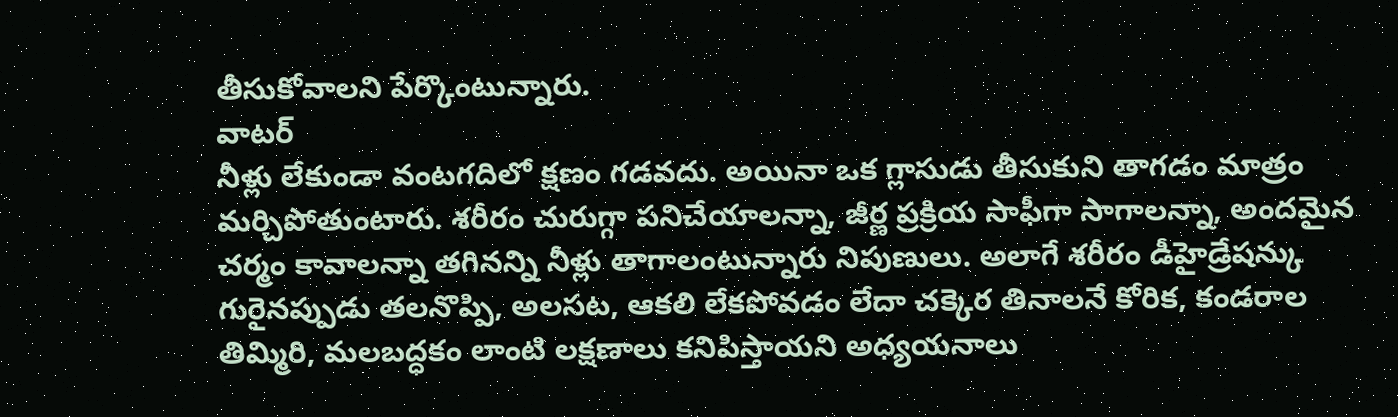తీసుకోవాలని పేర్కొంటున్నారు.
వాటర్
నీళ్లు లేకుండా వంటగదిలో క్షణం గడవదు. అయినా ఒక గ్లాసుడు తీసుకుని తాగడం మాత్రం మర్చిపోతుంటారు. శరీరం చురుగ్గా పనిచేయాలన్నా, జీర్ణ ప్రక్రియ సాఫీగా సాగాలన్నా, అందమైన చర్మం కావాలన్నా తగినన్ని నీళ్లు తాగాలంటున్నారు నిపుణులు. అలాగే శరీరం డీహైడ్రేషన్కు గురైనప్పుడు తలనొప్పి, అలసట, ఆకలి లేకపోవడం లేదా చక్కెర తినాలనే కోరిక, కండరాల తిమ్మిరి, మలబద్ధకం లాంటి లక్షణాలు కనిపిస్తాయని అధ్యయనాలు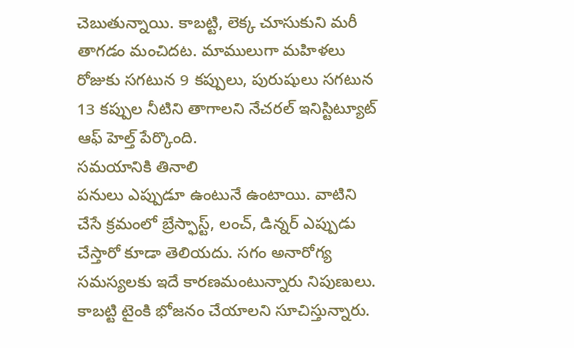చెబుతున్నాయి. కాబట్టి, లెక్క చూసుకుని మరీ తాగడం మంచిదట. మాములుగా మహిళలు రోజుకు సగటున 9 కప్పులు, పురుషులు సగటున 13 కప్పుల నీటిని తాగాలని నేచరల్ ఇనిస్టిట్యూట్ ఆఫ్ హెల్త్ పేర్కొంది.
సమయానికి తినాలి
పనులు ఎప్పుడూ ఉంటునే ఉంటాయి. వాటిని చేసే క్రమంలో బ్రేస్ఫాస్ట్, లంచ్, డిన్నర్ ఎప్పుడు చేస్తారో కూడా తెలియదు. సగం అనారోగ్య సమస్యలకు ఇదే కారణమంటున్నారు నిపుణులు. కాబట్టి టైంకి భోజనం చేయాలని సూచిస్తున్నారు.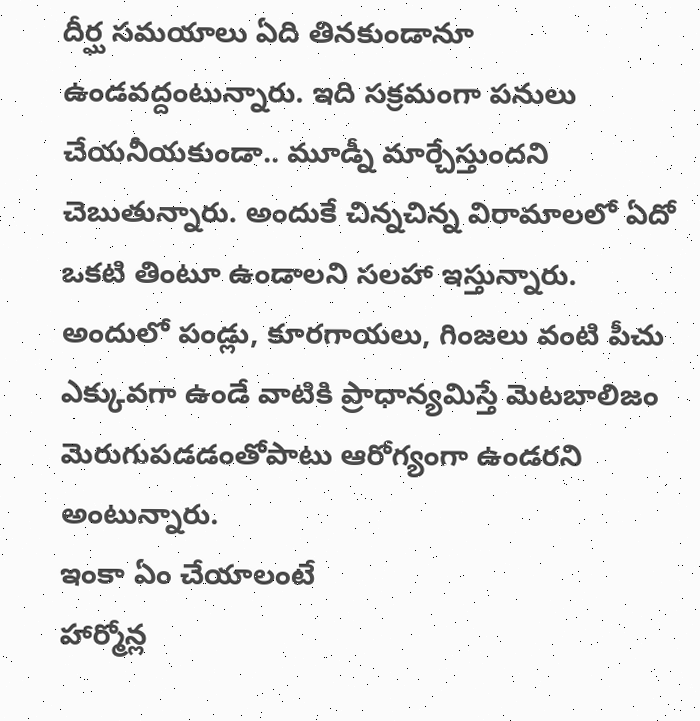దీర్ఘ సమయాలు ఏది తినకుండానూ ఉండవద్దంటున్నారు. ఇది సక్రమంగా పనులు చేయనీయకుండా.. మూడ్నీ మార్చేస్తుందని చెబుతున్నారు. అందుకే చిన్నచిన్న విరామాలలో ఏదో ఒకటి తింటూ ఉండాలని సలహా ఇస్తున్నారు. అందులో పండ్లు, కూరగాయలు, గింజలు వంటి పీచు ఎక్కువగా ఉండే వాటికి ప్రాధాన్యమిస్తే మెటబాలిజం మెరుగుపడడంతోపాటు ఆరోగ్యంగా ఉండరని అంటున్నారు.
ఇంకా ఏం చేయాలంటే
హార్మోన్ల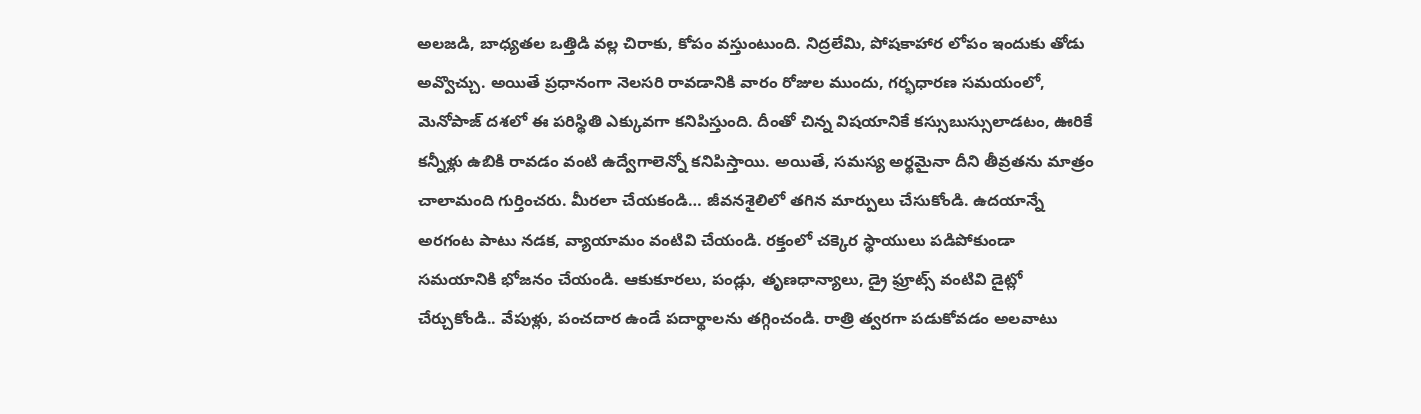అలజడి, బాధ్యతల ఒత్తిడి వల్ల చిరాకు, కోపం వస్తుంటుంది. నిద్రలేమి, పోషకాహార లోపం ఇందుకు తోడు అవ్వొచ్చు. అయితే ప్రధానంగా నెలసరి రావడానికి వారం రోజుల ముందు, గర్భధారణ సమయంలో, మెనోపాజ్ దశలో ఈ పరిస్థితి ఎక్కువగా కనిపిస్తుంది. దీంతో చిన్న విషయానికే కస్సుబుస్సులాడటం, ఊరికే కన్నీళ్లు ఉబికి రావడం వంటి ఉద్వేగాలెన్నో కనిపిస్తాయి. అయితే, సమస్య అర్థమైనా దీని తీవ్రతను మాత్రం చాలామంది గుర్తించరు. మీరలా చేయకండి… జీవనశైలిలో తగిన మార్పులు చేసుకోండి. ఉదయాన్నే అరగంట పాటు నడక, వ్యాయామం వంటివి చేయండి. రక్తంలో చక్కెర స్థాయులు పడిపోకుండా సమయానికి భోజనం చేయండి. ఆకుకూరలు, పండ్లు, తృణధాన్యాలు, డ్రై ఫ్రూట్స్ వంటివి డైట్లో చేర్చుకోండి.. వేపుళ్లు, పంచదార ఉండే పదార్థాలను తగ్గించండి. రాత్రి త్వరగా పడుకోవడం అలవాటు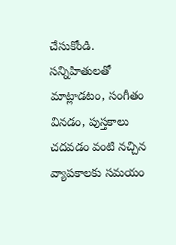చేసుకోండి. సన్నిహితులతో మాట్లాడటం, సంగీతం వినడం, పుస్తకాలు చదవడం వంటి నచ్చిన వ్యాపకాలకు సమయం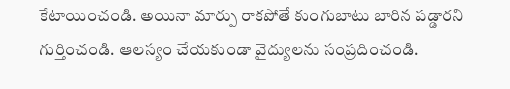కేటాయించండి. అయినా మార్పు రాకపోతే కుంగుబాటు బారిన పడ్డారని గుర్తించండి. ఆలస్యం చేయకుండా వైద్యులను సంప్రదించండి.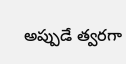అప్పుడే త్వరగా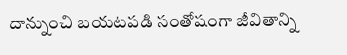దాన్నుంచి బయటపడి సంతోషంగా జీవితాన్ని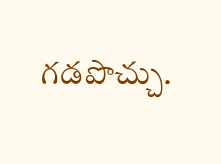గడపొచ్చు.